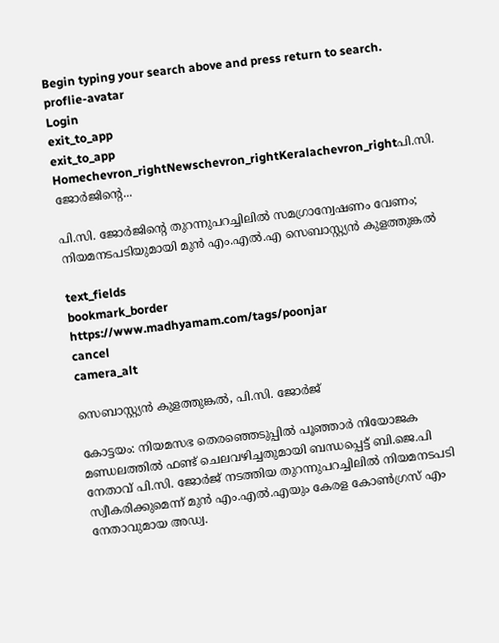Begin typing your search above and press return to search.
proflie-avatar
Login
exit_to_app
exit_to_app
Homechevron_rightNewschevron_rightKeralachevron_rightപി.സി. ജോര്‍ജിന്റെ...

പി.സി. ജോര്‍ജിന്റെ തുറന്നുപറച്ചിലില്‍ സമഗ്രാന്വേഷണം വേണം; നിയമനടപടിയുമായി മുൻ എം.എൽ.എ സെബാസ്റ്റ്യന്‍ കുളത്തുങ്കല്‍

text_fields
bookmark_border
https://www.madhyamam.com/tags/poonjar
cancel
camera_alt

സെബാസ്റ്റ്യൻ കുളത്തുങ്കൽ, പി.സി. ജോർജ്

കോട്ടയം: നിയമസഭ തെരഞ്ഞെടുപ്പില്‍ പൂഞ്ഞാര്‍ നിയോജക മണ്ഡലത്തില്‍ ഫണ്ട് ചെലവഴിച്ചതുമായി ബന്ധപ്പെട്ട് ബി.ജെ.പി നേതാവ് പി.സി. ജോര്‍ജ് നടത്തിയ തുറന്നുപറച്ചിലില്‍ നിയമനടപടി സ്വീകരിക്കുമെന്ന് മുൻ എം.എൽ.എയും കേരള കോൺഗ്രസ് എം നേതാവുമായ അഡ്വ.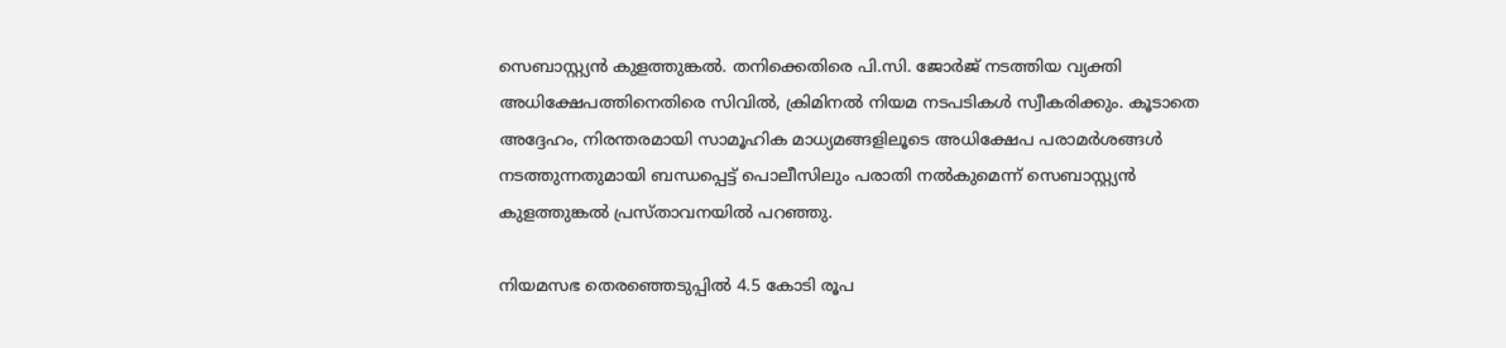സെബാസ്റ്റ്യന്‍ കുളത്തുങ്കല്‍. തനിക്കെതിരെ പി.സി. ജോര്‍ജ് നടത്തിയ വ്യക്തി അധിക്ഷേപത്തിനെതിരെ സിവില്‍, ക്രിമിനല്‍ നിയമ നടപടികള്‍ സ്വീകരിക്കും. കൂടാതെ അദ്ദേഹം, നിരന്തരമായി സാമൂഹിക മാധ്യമങ്ങളിലൂടെ അധിക്ഷേപ പരാമര്‍ശങ്ങള്‍ നടത്തുന്നതുമായി ബന്ധപ്പെട്ട് പൊലീസിലും പരാതി നല്‍കുമെന്ന് സെബാസ്റ്റ്യന്‍ കുളത്തുങ്കല്‍ പ്രസ്താവനയില്‍ പറഞ്ഞു.

നിയമസഭ തെരഞ്ഞെടുപ്പിൽ 4.5 കോടി രൂപ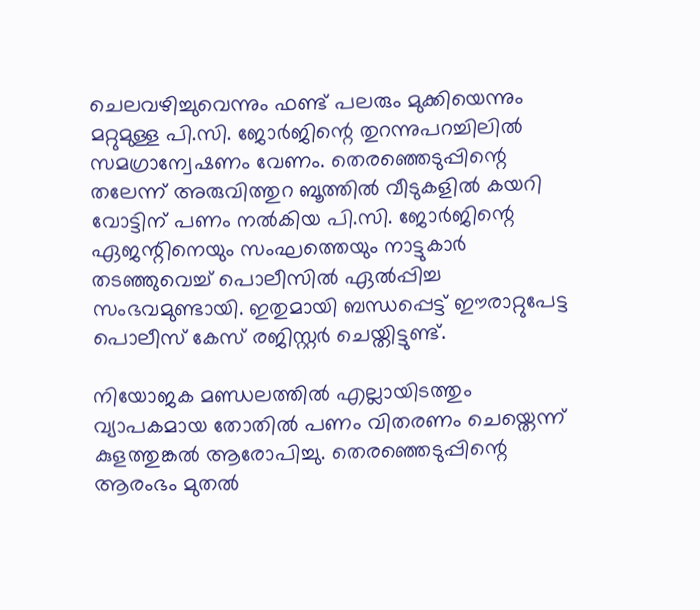ചെലവഴിച്ചുവെന്നും ഫണ്ട് പലരും മുക്കിയെന്നും മറ്റുമുള്ള പി.സി. ജോര്‍ജിന്റെ തുറന്നുപറച്ചിലില്‍ സമഗ്രാന്വേഷണം വേണം. തെരഞ്ഞെടുപ്പിന്റെ തലേന്ന് അരുവിത്തുറ ബൂത്തില്‍ വീടുകളില്‍ കയറി വോട്ടിന് പണം നല്‍കിയ പി.സി. ജോര്‍ജിന്റെ ഏജന്റിനെയും സംഘത്തെയും നാട്ടുകാര്‍ തടഞ്ഞുവെച്ച് പൊലീസിൽ ഏൽപ്പിച്ച സംഭവമുണ്ടായി. ഇതുമായി ബന്ധപ്പെട്ട് ഈരാറ്റുപേട്ട പൊലീസ് കേസ് രജിസ്റ്റര്‍ ചെയ്തിട്ടുണ്ട്.

നിയോജക മണ്ഡലത്തില്‍ എല്ലായിടത്തും വ്യാപകമായ തോതില്‍ പണം വിതരണം ചെയ്തെന്ന് കുളത്തുങ്കൽ ആരോപിച്ചു. തെരഞ്ഞെടുപ്പിന്റെ ആരംഭം മുതല്‍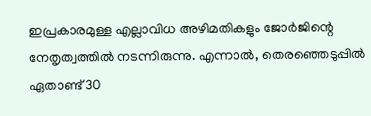ഇപ്രകാരമുള്ള എല്ലാവിധ അഴിമതികളും ജോര്‍ജിന്റെ നേതൃത്വത്തില്‍ നടന്നിരുന്നു. എന്നാൽ, തെരഞ്ഞെടുപ്പില്‍ ഏതാണ്ട് 30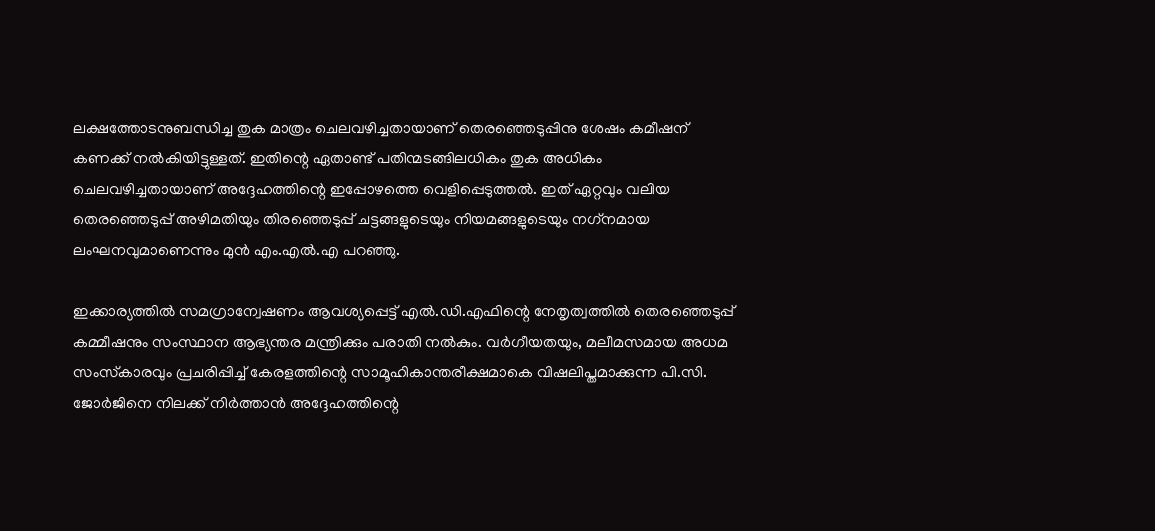ലക്ഷത്തോടനുബന്ധിച്ച തുക മാത്രം ചെലവഴിച്ചതായാണ് തെരഞ്ഞെടുപ്പിനു ശേഷം കമീഷന് കണക്ക് നല്‍കിയിട്ടുള്ളത്. ഇതിന്റെ ഏതാണ്ട് പതിന്മടങ്ങിലധികം തുക അധികം ചെലവഴിച്ചതായാണ് അദ്ദേഹത്തിന്റെ ഇപ്പോഴത്തെ വെളിപ്പെടുത്തല്‍. ഇത് ഏറ്റവും വലിയ തെരഞ്ഞെടുപ്പ് അഴിമതിയും തിരഞ്ഞെടുപ്പ് ചട്ടങ്ങളുടെയും നിയമങ്ങളുടെയും നഗ്‌നമായ ലംഘനവുമാണെന്നും മുൻ എം.എൽ.എ പറഞ്ഞു.

ഇക്കാര്യത്തില്‍ സമഗ്രാന്വേഷണം ആവശ്യപ്പെട്ട് എല്‍.ഡി.എഫിന്റെ നേതൃത്വത്തില്‍ തെരഞ്ഞെടുപ്പ് കമ്മീഷനും സംസ്ഥാന ആഭ്യന്തര മന്ത്രിക്കും പരാതി നല്‍കും. വര്‍ഗീയതയും, മലീമസമായ അധമ സംസ്‌കാരവും പ്രചരിപ്പിച്ച് കേരളത്തിന്റെ സാമൂഹികാന്തരീക്ഷമാകെ വിഷലിപ്തമാക്കുന്ന പി.സി. ജോര്‍ജിനെ നിലക്ക് നിര്‍ത്താന്‍ അദ്ദേഹത്തിന്റെ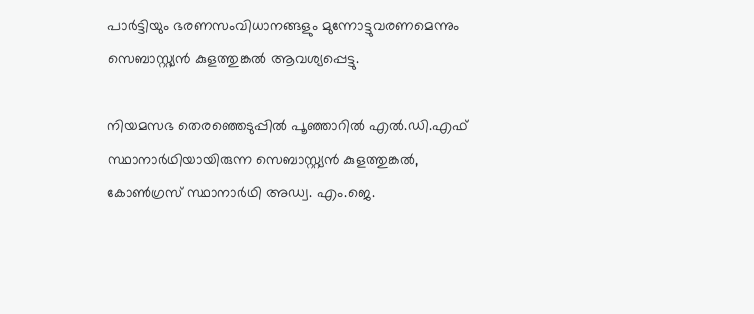പാര്‍ട്ടിയും ഭരണസംവിധാനങ്ങളും മുന്നോട്ടുവരണമെന്നും സെബാസ്റ്റ്യന്‍ കുളത്തുങ്കല്‍ ആവശ്യപ്പെട്ടു.

നിയമസഭ തെരഞ്ഞെടുപ്പിൽ പൂഞ്ഞാറിൽ എൽ.ഡി.എഫ് സ്ഥാനാർഥിയായിരുന്ന സെബാസ്റ്റ്യന്‍ കുളത്തുങ്കല്‍, കോൺഗ്രസ് സ്ഥാനാർഥി അഡ്വ. എം.ജെ.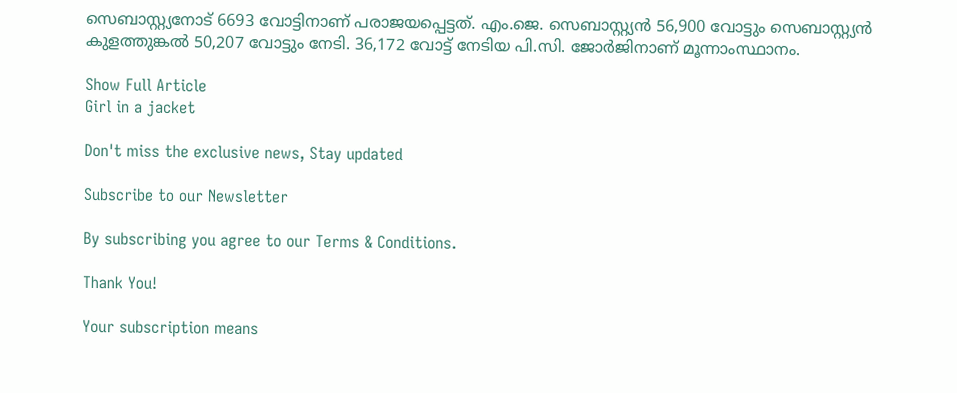സെബാസ്റ്റ്യനോട് 6693 വോട്ടിനാണ് പരാജയപ്പെട്ടത്. എം.ജെ. സെബാസ്റ്റ്യൻ 56,900 വോട്ടും സെബാസ്റ്റ്യന്‍ കുളത്തുങ്കല്‍ 50,207 വോട്ടും നേടി. 36,172 വോട്ട് നേടിയ പി.സി. ജോർജിനാണ് മൂന്നാംസ്ഥാനം.

Show Full Article
Girl in a jacket

Don't miss the exclusive news, Stay updated

Subscribe to our Newsletter

By subscribing you agree to our Terms & Conditions.

Thank You!

Your subscription means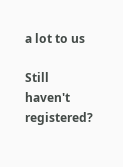a lot to us

Still haven't registered?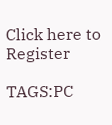Click here to Register

TAGS:PC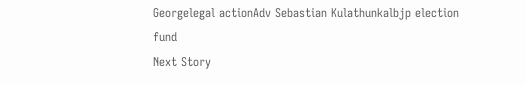Georgelegal actionAdv Sebastian Kulathunkalbjp election fund
Next Story